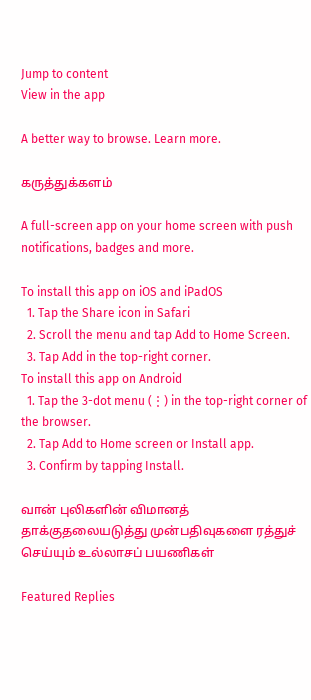Jump to content
View in the app

A better way to browse. Learn more.

கருத்துக்களம்

A full-screen app on your home screen with push notifications, badges and more.

To install this app on iOS and iPadOS
  1. Tap the Share icon in Safari
  2. Scroll the menu and tap Add to Home Screen.
  3. Tap Add in the top-right corner.
To install this app on Android
  1. Tap the 3-dot menu (⋮) in the top-right corner of the browser.
  2. Tap Add to Home screen or Install app.
  3. Confirm by tapping Install.

வான் புலிகளின் விமானத் தாக்குதலையடுத்து முன்பதிவுகளை ரத்துச் செய்யும் உல்லாசப் பயணிகள்

Featured Replies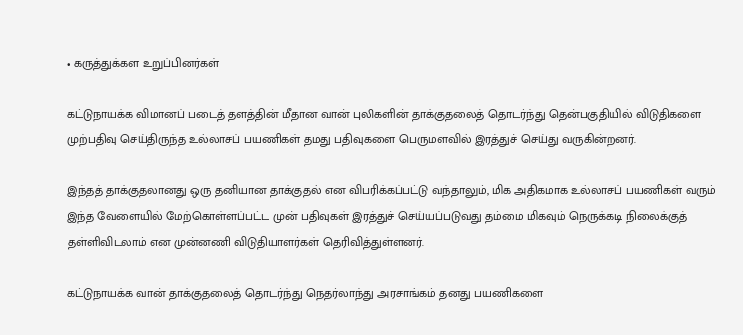• கருத்துக்கள உறுப்பினர்கள்

கட்டுநாயக்க விமானப் படைத் தளத்தின் மீதான வான் புலிகளின் தாக்குதலைத் தொடர்ந்து தென்பகுதியில் விடுதிகளை முற்பதிவு செய்திருந்த உல்லாசப் பயணிகள் தமது பதிவுகளை பெருமளவில் இரத்துச் செய்து வருகின்றனர்.

இந்தத் தாக்குதலானது ஒரு தனியான தாக்குதல் என விபரிக்கப்பட்டு வந்தாலும், மிக அதிகமாக உல்லாசப் பயணிகள் வரும் இந்த வேளையில் மேற்கொள்ளப்பட்ட முன் பதிவுகள் இரத்துச் செய்யப்படுவது தம்மை மிகவும் நெருக்கடி நிலைக்குத் தள்ளிவிடலாம் என முன்னணி விடுதியாளர்கள் தெரிவித்துள்ளனர்.

கட்டுநாயக்க வான் தாக்குதலைத் தொடர்ந்து நெதர்லாந்து அரசாங்கம் தனது பயணிகளை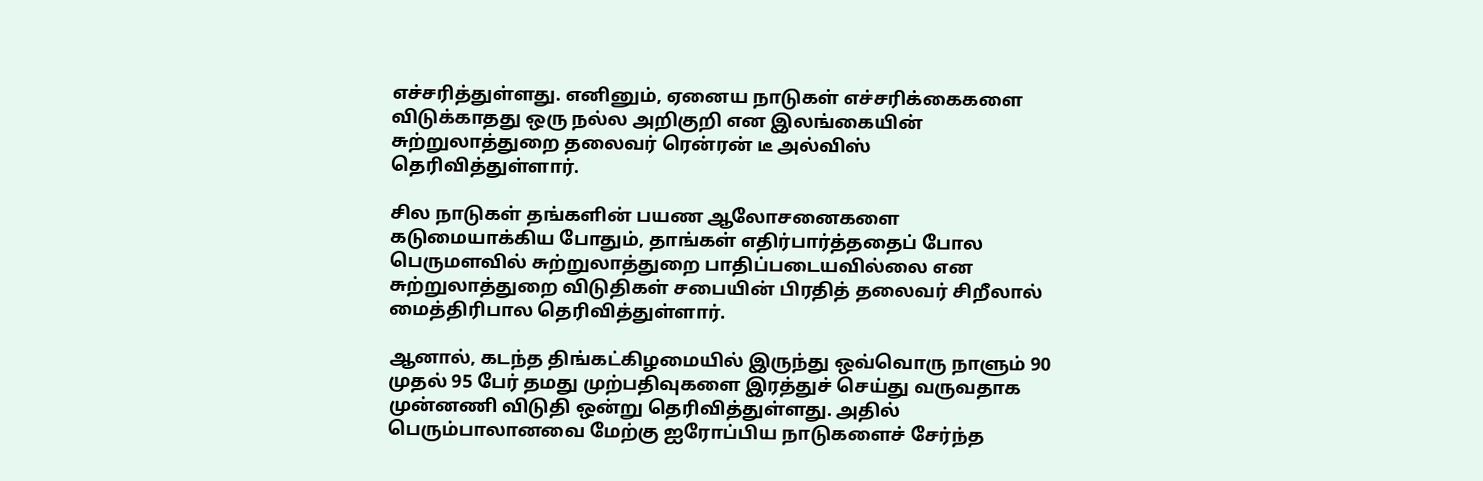எச்சரித்துள்ளது. எனினும், ஏனைய நாடுகள் எச்சரிக்கைகளை விடுக்காதது ஒரு நல்ல அறிகுறி என இலங்கையின் சுற்றுலாத்துறை தலைவர் ரென்ரன் டீ அல்விஸ் தெரிவித்துள்ளார்.

சில நாடுகள் தங்களின் பயண ஆலோசனைகளை கடுமையாக்கிய போதும், தாங்கள் எதிர்பார்த்ததைப் போல பெருமளவில் சுற்றுலாத்துறை பாதிப்படையவில்லை என சுற்றுலாத்துறை விடுதிகள் சபையின் பிரதித் தலைவர் சிறீலால் மைத்திரிபால தெரிவித்துள்ளார்.

ஆனால், கடந்த திங்கட்கிழமையில் இருந்து ஒவ்வொரு நாளும் 90 முதல் 95 பேர் தமது முற்பதிவுகளை இரத்துச் செய்து வருவதாக முன்னணி விடுதி ஒன்று தெரிவித்துள்ளது. அதில் பெரும்பாலானவை மேற்கு ஐரோப்பிய நாடுகளைச் சேர்ந்த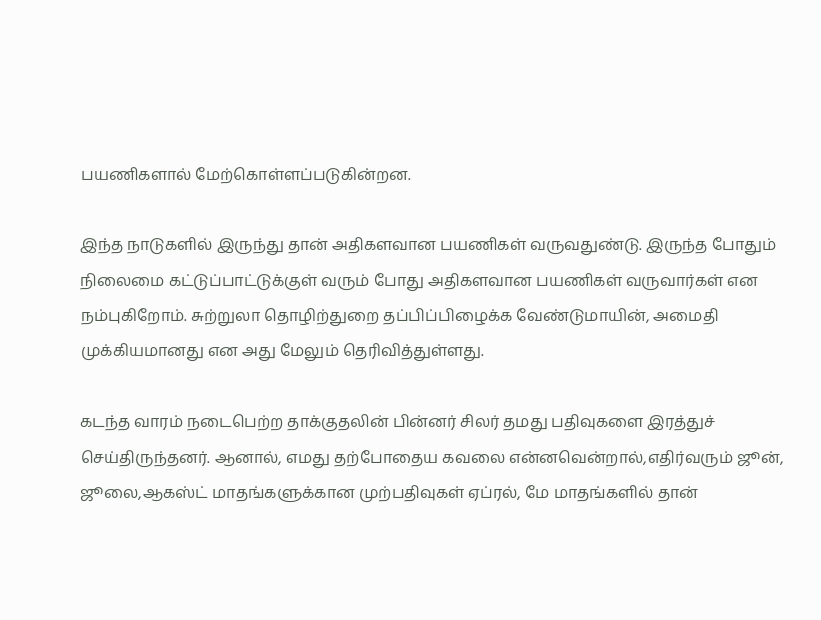பயணிகளால் மேற்கொள்ளப்படுகின்றன.

இந்த நாடுகளில் இருந்து தான் அதிகளவான பயணிகள் வருவதுண்டு. இருந்த போதும் நிலைமை கட்டுப்பாட்டுக்குள் வரும் போது அதிகளவான பயணிகள் வருவார்கள் என நம்புகிறோம். சுற்றுலா தொழிற்துறை தப்பிப்பிழைக்க வேண்டுமாயின், அமைதி முக்கியமானது என அது மேலும் தெரிவித்துள்ளது.

கடந்த வாரம் நடைபெற்ற தாக்குதலின் பின்னர் சிலர் தமது பதிவுகளை இரத்துச் செய்திருந்தனர். ஆனால், எமது தற்போதைய கவலை என்னவென்றால்,எதிர்வரும் ஜூன், ஜூலை,ஆகஸ்ட் மாதங்களுக்கான முற்பதிவுகள் ஏப்ரல், மே மாதங்களில் தான்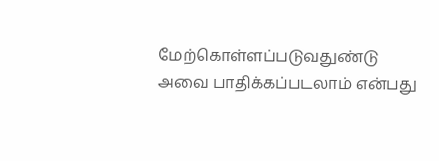மேற்கொள்ளப்படுவதுண்டு அவை பாதிக்கப்படலாம் என்பது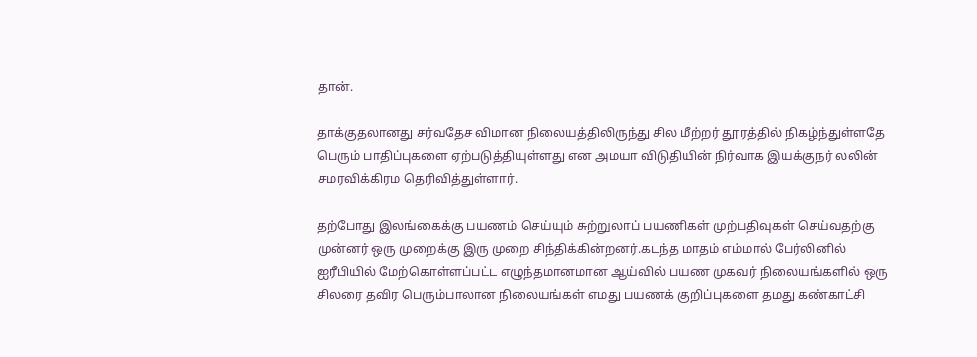தான்.

தாக்குதலானது சர்வதேச விமான நிலையத்திலிருந்து சில மீற்றர் தூரத்தில் நிகழ்ந்துள்ளதே பெரும் பாதிப்புகளை ஏற்படுத்தியுள்ளது என அமயா விடுதியின் நிர்வாக இயக்குநர் லலின் சமரவிக்கிரம தெரிவித்துள்ளார்.

தற்போது இலங்கைக்கு பயணம் செய்யும் சுற்றுலாப் பயணிகள் முற்பதிவுகள் செய்வதற்கு முன்னர் ஒரு முறைக்கு இரு முறை சிந்திக்கின்றனர்.கடந்த மாதம் எம்மால் பேர்லினில் ஐரீபியில் மேற்கொள்ளப்பட்ட எழுந்தமானமான ஆய்வில் பயண முகவர் நிலையங்களில் ஒரு சிலரை தவிர பெரும்பாலான நிலையங்கள் எமது பயணக் குறிப்புகளை தமது கண்காட்சி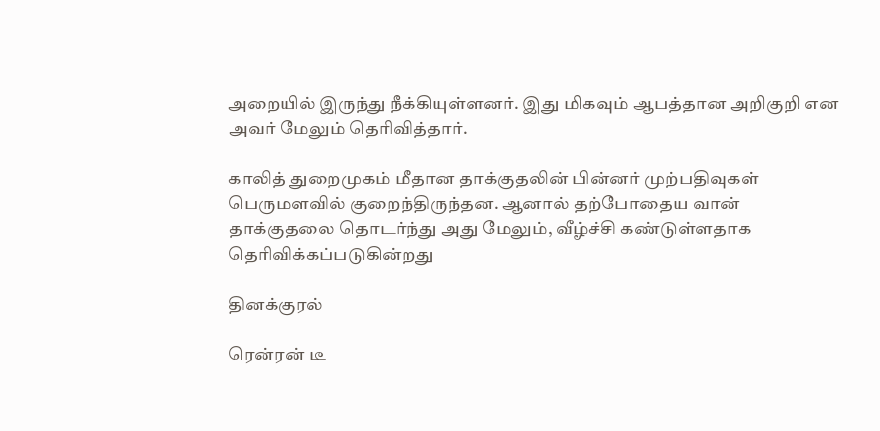அறையில் இருந்து நீக்கியுள்ளனர். இது மிகவும் ஆபத்தான அறிகுறி என அவர் மேலும் தெரிவித்தார்.

காலித் துறைமுகம் மீதான தாக்குதலின் பின்னர் முற்பதிவுகள் பெருமளவில் குறைந்திருந்தன. ஆனால் தற்போதைய வான் தாக்குதலை தொடர்ந்து அது மேலும், வீழ்ச்சி கண்டுள்ளதாக தெரிவிக்கப்படுகின்றது

தினக்குரல்

ரென்ரன் டீ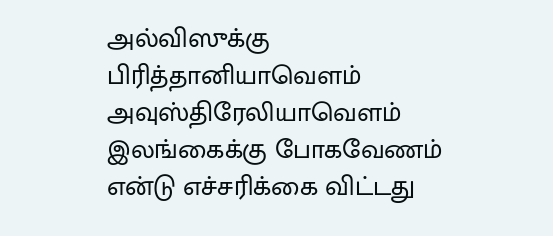அல்விஸுக்கு பிரித்தானியாவௌம் அவுஸ்திரேலியாவௌம் இலங்கைக்கு போகவேணம் என்டு எச்சரிக்கை விட்டது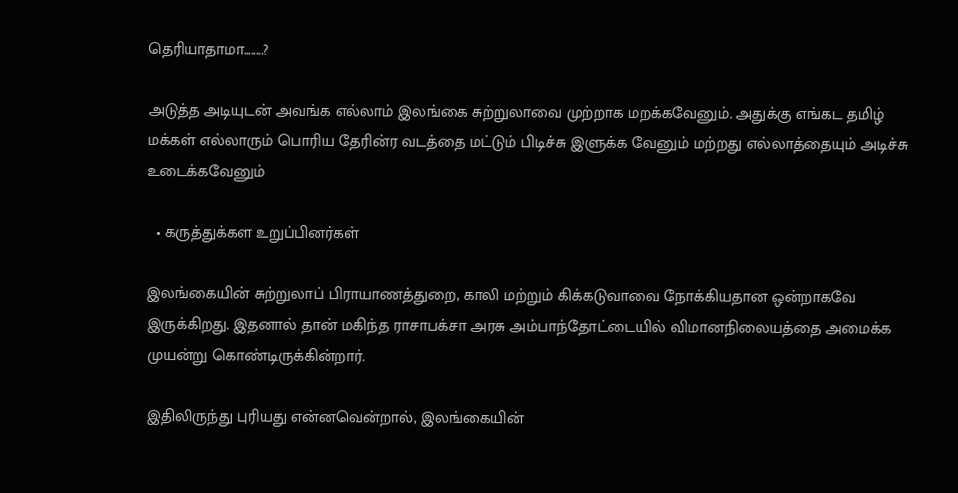தெரியாதாமா........?

அடுத்த அடியுடன் அவங்க எல்லாம் இலங்கை சுற்றுலாவை முற்றாக மறக்கவேனும். அதுக்கு எங்கட தமிழ் மக்கள் எல்லாரும் பொரிய தேரின்ர வடத்தை மட்டும் பிடிச்சு இளுக்க வேனும் மற்றது எல்லாத்தையும் அடிச்சு உடைக்கவேனும்

  • கருத்துக்கள உறுப்பினர்கள்

இலங்கையின் சுற்றுலாப் பிராயாணத்துறை, காலி மற்றும் கிக்கடுவாவை நோக்கியதான ஒன்றாகவே இருக்கிறது. இதனால் தான் மகிந்த ராசாபக்சா அரசு அம்பாந்தோட்டையில் விமானநிலையத்தை அமைக்க முயன்று கொண்டிருக்கின்றார்.

இதிலிருந்து புரியது என்னவென்றால், இலங்கையின்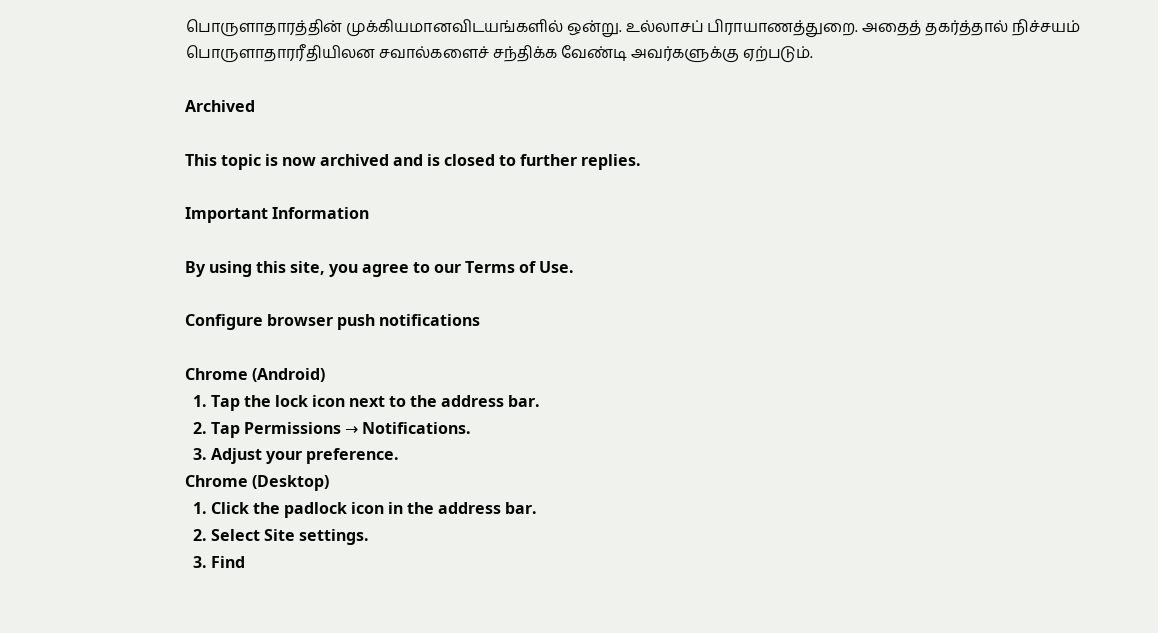பொருளாதாரத்தின் முக்கியமானவிடயங்களில் ஒன்று. உல்லாசப் பிராயாணத்துறை. அதைத் தகர்த்தால் நிச்சயம் பொருளாதாரரீதியிலன சவால்களைச் சந்திக்க வேண்டி அவர்களுக்கு ஏற்படும்.

Archived

This topic is now archived and is closed to further replies.

Important Information

By using this site, you agree to our Terms of Use.

Configure browser push notifications

Chrome (Android)
  1. Tap the lock icon next to the address bar.
  2. Tap Permissions → Notifications.
  3. Adjust your preference.
Chrome (Desktop)
  1. Click the padlock icon in the address bar.
  2. Select Site settings.
  3. Find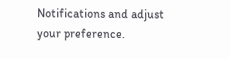Notifications and adjust your preference.